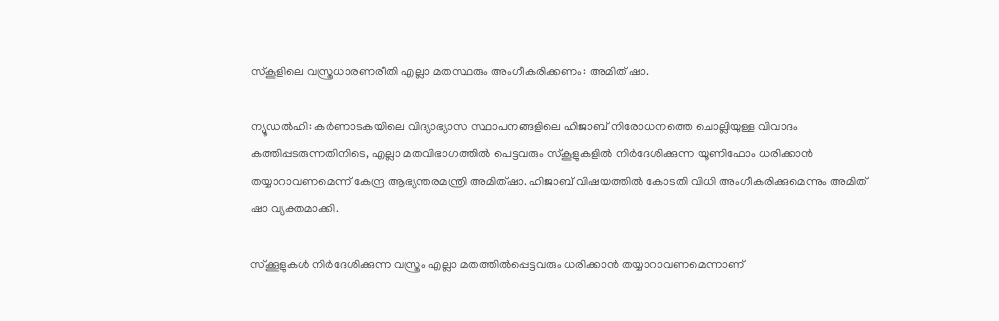സ്‌കൂളിലെ വസ്ത്രധാരണരീതി എല്ലാ മതസ്ഥരും അംഗീകരിക്കണം: അമിത് ഷാ.

ന്യൂഡൽഹി: കർണാടകയിലെ വിദ്യാഭ്യാസ സ്ഥാപനങ്ങളിലെ ഹിജാബ് നിരോധനത്തെ ചൊല്ലിയുള്ള വിവാദം കത്തിപ്പടരുന്നതിനിടെ, എല്ലാ മതവിഭാഗത്തിൽ പെട്ടവരും സ്കൂളുകളിൽ നിർദേശിക്കുന്ന യൂണിഫോം ധരിക്കാൻ തയ്യാറാവണമെന്ന് കേന്ദ്ര ആഭ്യന്തരമന്ത്രി അമിത്ഷാ. ഹിജാബ് വിഷയത്തിൽ കോടതി വിധി അംഗീകരിക്കുമെന്നും അമിത് ഷാ വ്യക്തമാക്കി.

സ്ക്കൂളുകൾ നിർദേശിക്കുന്ന വസ്ത്രം എല്ലാ മതത്തിൽപ്പെട്ടവരും ധരിക്കാൻ തയ്യാറാവണമെന്നാണ്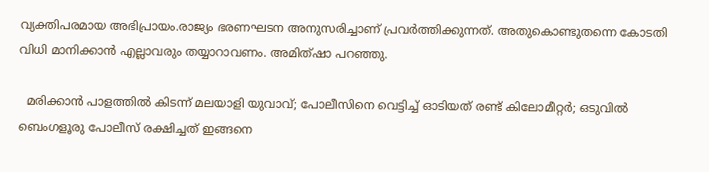വ്യക്തിപരമായ അഭിപ്രായം.രാജ്യം ഭരണഘടന അനുസരിച്ചാണ് പ്രവർത്തിക്കുന്നത്. അതുകൊണ്ടുതന്നെ കോടതി വിധി മാനിക്കാൻ എല്ലാവരും തയ്യാറാവണം. അമിത്ഷാ പറഞ്ഞു.

  മരിക്കാൻ പാളത്തിൽ കിടന്ന് മലയാളി യുവാവ്; പോലീസിനെ വെട്ടിച്ച് ഓടിയത് രണ്ട് കിലോമീറ്റർ; ഒടുവിൽ ബെംഗളൂരു പോലീസ് രക്ഷിച്ചത് ഇങ്ങനെ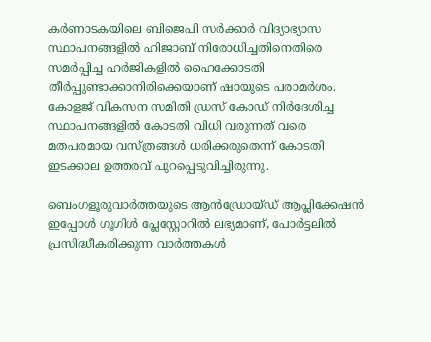കർണാടകയിലെ ബിജെപി സർക്കാർ വിദ്യാഭ്യാസ സ്ഥാപനങ്ങളിൽ ഹിജാബ് നിരോധിച്ചതിനെതിരെ സമർപ്പിച്ച ഹർജികളിൽ ഹൈക്കോടതി തീർപ്പുണ്ടാക്കാനിരിക്കെയാണ് ഷായുടെ പരാമർശം. കോളജ് വികസന സമിതി ഡ്രസ് കോഡ് നിർദേശിച്ച സ്ഥാപനങ്ങളിൽ കോടതി വിധി വരുന്നത് വരെ മതപരമായ വസ്ത്രങ്ങൾ ധരിക്കരുതെന്ന് കോടതി ഇടക്കാല ഉത്തരവ് പുറപ്പെടുവിച്ചിരുന്നു.

ബെംഗളൂരുവാർത്തയുടെ ആൻഡ്രോയ്ഡ് ആപ്ലിക്കേഷൻ ഇപ്പോൾ ഗൂഗിൾ പ്ലേസ്റ്റോറിൽ ലഭ്യമാണ്, പോർട്ടലിൽ പ്രസിദ്ധീകരിക്കുന്ന വാർത്തകൾ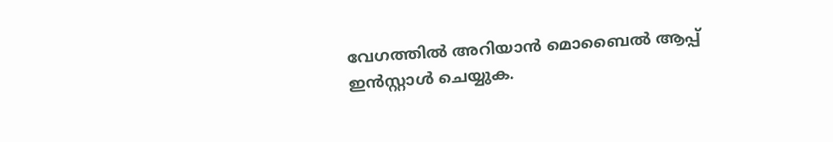വേഗത്തിൽ അറിയാൻ മൊബൈൽ ആപ്പ് ഇൻസ്റ്റാൾ ചെയ്യുക.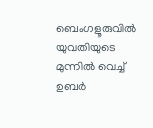ബെംഗളൂരുവിൽ യുവതിയുടെ മുന്നിൽ വെച്ച് ഉബർ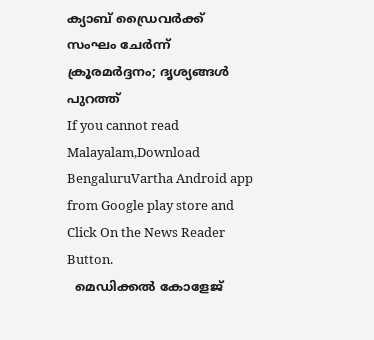ക്യാബ് ഡ്രൈവർക്ക് സംഘം ചേർന്ന് ക്രൂരമർദ്ദനം; ദൃശ്യങ്ങൾ പുറത്ത്
If you cannot read Malayalam,Download BengaluruVartha Android app from Google play store and Click On the News Reader Button.
  മെഡിക്കൽ കോളേജ്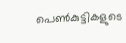പെൺകുട്ടികളുടെ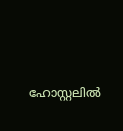ഹോസ്റ്റലിൽ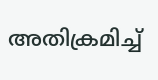അതിക്രമിച്ച്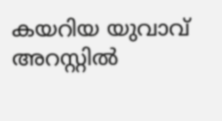കയറിയ യുവാവ് അറസ്റ്റിൽ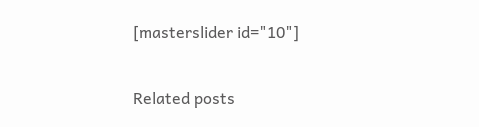[masterslider id="10"]

Related posts